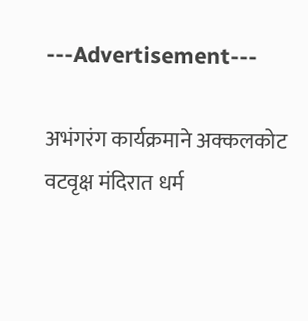---Advertisement---

अभंगरंग कार्यक्रमाने अक्कलकोट वटवृक्ष मंदिरात धर्म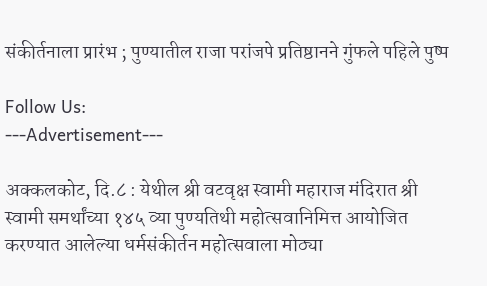संकीर्तनाला प्रारंभ ; पुण्यातील राजा परांजपे प्रतिष्ठानने गुंफले पहिले पुष्प

Follow Us:
---Advertisement---

अक्कलकोट, दि.८ : येथील श्री वटवृक्ष स्वामी महाराज मंदिरात श्री स्वामी समर्थांच्या १४५ व्या पुण्यतिथी महोत्सवानिमित्त आयोजित करण्यात आलेल्या धर्मसंकीर्तन महोत्सवाला मोठ्या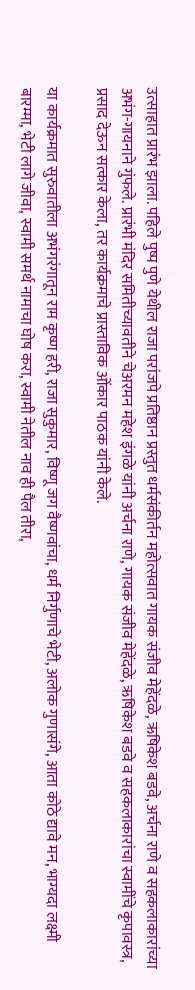उत्साहात प्रारंभ झाला. पहिले पुष्प पुणे येथील राजा परांजपे प्रतिष्ठान प्रस्तुत धर्मसंकीर्तन महोत्सवात गायक संजीव मेहेंदळे, ऋषिकेश बडवे, अर्चना राणे व सहकलाकारांच्या अभंग-गायनाने गुंफले. प्रारंभी मंदिर समितीच्यावतीने चेअरमन महेश इंगळे यांनी अर्चना राणे, गायक संजीव मेहेंदळे, ऋषिकेश बडवे व सहकलाकारांचा स्वामींचे कृपावस्त्र, प्रसाद देऊन सत्कार केला, तर कार्यक्रमाचे प्रास्ताविक ओंकार पाठक यांनी केले.

या कार्यक्रमात सुरुवातीला अभंगरंगातून राम कृष्ण हरी, राजा सुकुमार, विष्णू जग वैष्णवांचा, धर्म निर्गुणाचे भेटी, अलोक गुणासंगे, आता कोठे द्यावे मन, भाग्यदा लक्ष्मी बारम्मा, भेटी लागे जीवा, स्वामी समर्थ नामाचा घोष करा, स्वामी नेतील नाव ही पैल तीरा,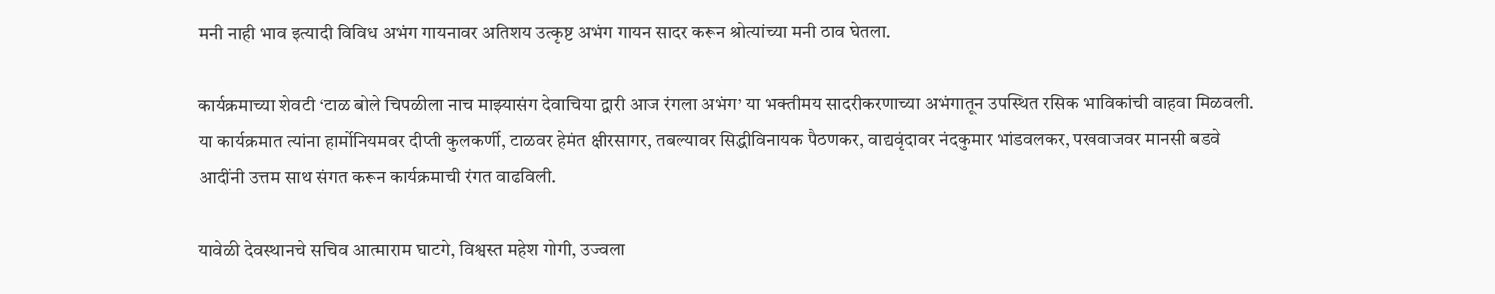मनी नाही भाव इत्यादी विविध अभंग गायनावर अतिशय उत्कृष्ट अभंग गायन सादर करून श्रोत्यांच्या मनी ठाव घेतला.

कार्यक्रमाच्या शेवटी ‘टाळ बोले चिपळीला नाच माझ्यासंग देवाचिया द्वारी आज रंगला अभंग’ या भक्तीमय सादरीकरणाच्या अभंगातून उपस्थित रसिक भाविकांची वाहवा मिळवली. या कार्यक्रमात त्यांना हार्मोनियमवर दीप्ती कुलकर्णी, टाळवर हेमंत क्षीरसागर, तबल्यावर सिद्धीविनायक पैठणकर, वाद्यवृंदावर नंदकुमार भांडवलकर, पखवाजवर मानसी बडवे आदींनी उत्तम साथ संगत करून कार्यक्रमाची रंगत वाढविली.

यावेळी देवस्थानचे सचिव आत्माराम घाटगे, विश्वस्त महेश गोगी, उज्वला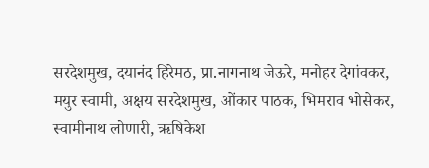सरदेशमुख, दयानंद हिरेमठ, प्रा.नागनाथ जेऊरे, मनोहर देगांवकर, मयुर स्वामी, अक्षय सरदेशमुख, ओंकार पाठक, भिमराव भोसेकर, स्वामीनाथ लोणारी, ऋषिकेश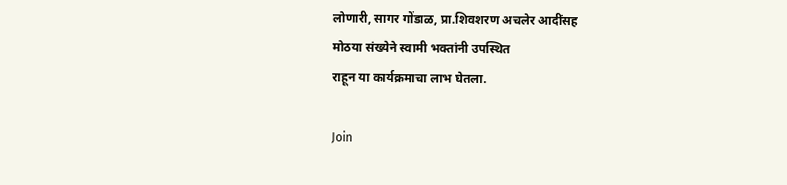लोणारी, सागर गोंडाळ, प्रा.शिवशरण अचलेर आदींसह
मोठया संख्येने स्वामी भक्तांनी उपस्थित
राहून या कार्यक्रमाचा लाभ घेतला.

Join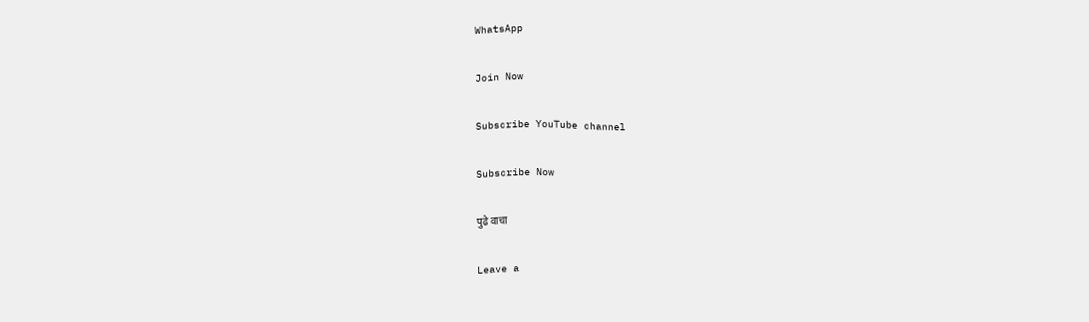WhatsApp

Join Now

Subscribe YouTube channel

Subscribe Now

पुढे वाचा

Leave a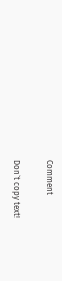Comment

Don`t copy text!